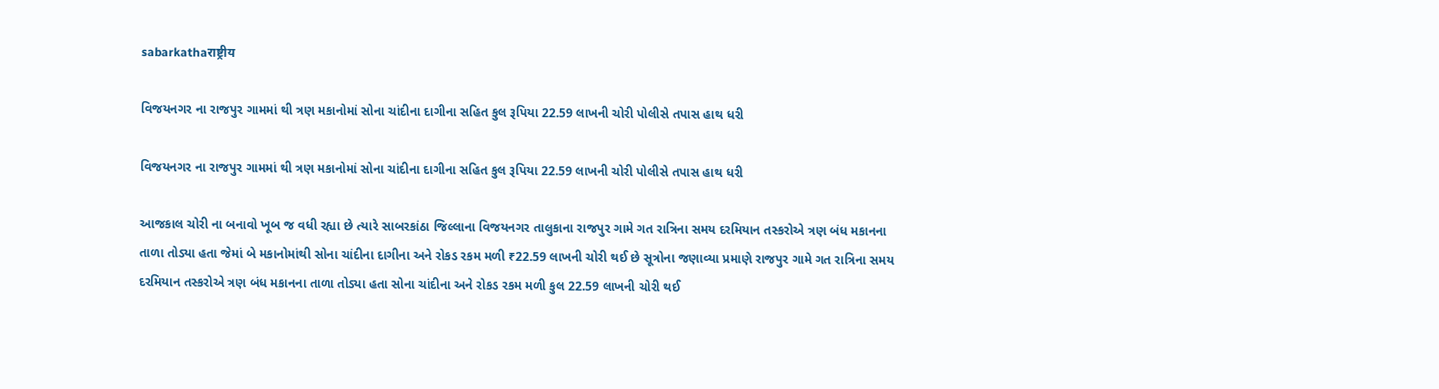sabarkathaराष्ट्रीय

વિજયનગર ના રાજપુર ગામમાં થી ત્રણ મકાનોમાં સોના ચાંદીના દાગીના સહિત કુલ રૂપિયા 22.59 લાખની ચોરી પોલીસે તપાસ હાથ ધરી

વિજયનગર ના રાજપુર ગામમાં થી ત્રણ મકાનોમાં સોના ચાંદીના દાગીના સહિત કુલ રૂપિયા 22.59 લાખની ચોરી પોલીસે તપાસ હાથ ધરી

આજકાલ ચોરી ના બનાવો ખૂબ જ વધી રહ્યા છે ત્યારે સાબરકાંઠા જિલ્લાના વિજયનગર તાલુકાના રાજપુર ગામે ગત રાત્રિના સમય દરમિયાન તસ્કરોએ ત્રણ બંધ મકાનના તાળા તોડ્યા હતા જેમાં બે મકાનોમાંથી સોના ચાંદીના દાગીના અને રોકડ રકમ મળી ₹22.59 લાખની ચોરી થઈ છે સૂત્રોના જણાવ્યા પ્રમાણે રાજપુર ગામે ગત રાત્રિના સમય દરમિયાન તસ્કરોએ ત્રણ બંધ મકાનના તાળા તોડ્યા હતા સોના ચાંદીના અને રોકડ રકમ મળી કુલ 22.59 લાખની ચોરી થઈ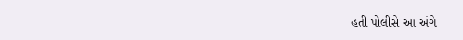હતી પોલીસે આ અંગે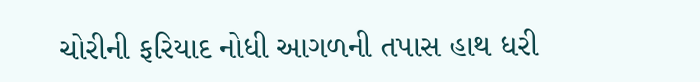ચોરીની ફરિયાદ નોધી આગળની તપાસ હાથ ધરી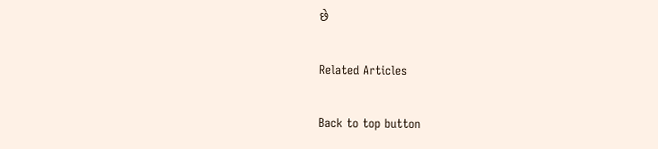છે

Related Articles

Back to top button